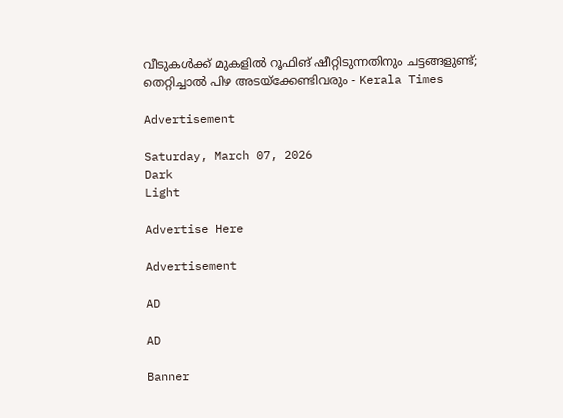വീടുകൾക്ക് മുകളിൽ റൂഫിങ് ഷീറ്റിടുന്നതിനും ചട്ടങ്ങളുണ്ട്; തെറ്റിച്ചാൽ പിഴ അടയ്‌ക്കേണ്ടിവരും - Kerala Times

Advertisement

Saturday, March 07, 2026
Dark
Light

Advertise Here

Advertisement

AD

AD

Banner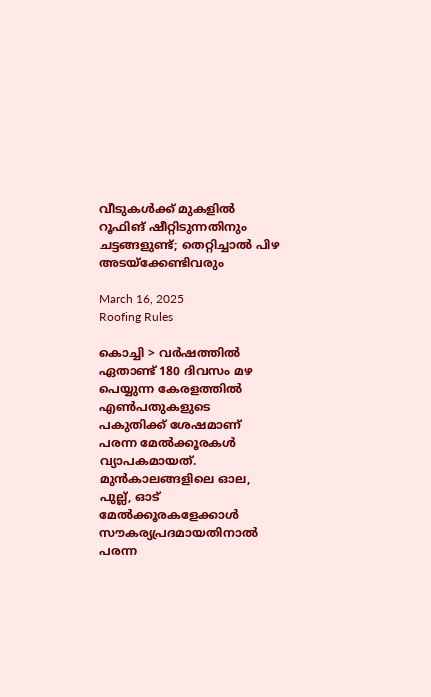വീടുകൾക്ക് മുകളിൽ റൂഫിങ് ഷീറ്റിടുന്നതിനും ചട്ടങ്ങളുണ്ട്; തെറ്റിച്ചാൽ പിഴ അടയ്‌ക്കേണ്ടിവരും

March 16, 2025
Roofing Rules

കൊച്ചി > വർഷത്തിൽ ഏതാണ്ട് 180 ദിവസം മഴ പെയ്യുന്ന കേരളത്തിൽ എൺപതുകളുടെ പകുതിക്ക് ശേഷമാണ് പരന്ന മേൽക്കൂരകൾ വ്യാപകമായത്. മുൻകാലങ്ങളിലെ ഓല, പുല്ല്, ഓട് മേൽക്കൂരകളേക്കാൾ സൗകര്യപ്രദമായതിനാൽ പരന്ന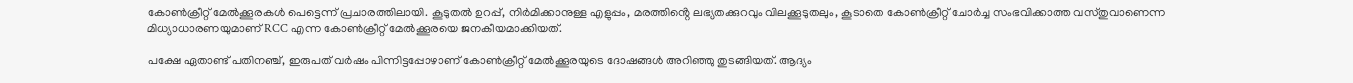കോൺക്രീറ്റ് മേൽക്കൂരകൾ പെട്ടെന്ന് പ്രചാരത്തിലായി. കൂടുതൽ ഉറപ്പ്, നിർമിക്കാനുള്ള എളുപ്പം, മരത്തിൻ്റെ ലഭ്യതക്കുറവും വിലക്കൂടുതലും, കൂടാതെ കോൺക്രീറ്റ് ചോർച്ച സംഭവിക്കാത്ത വസ്തുവാണെന്ന മിധ്യാധാരണയുമാണ് RCC എന്ന കോൺക്രീറ്റ് മേൽക്കൂരയെ ജനകീയമാക്കിയത്.

പക്ഷേ ഏതാണ്ട് പതിനഞ്ച്, ഇരുപത് വർഷം പിന്നിട്ടപ്പോഴാണ് കോൺക്രീറ്റ് മേൽക്കൂരയുടെ ദോഷങ്ങൾ അറിഞ്ഞു തുടങ്ങിയത്. ആദ്യം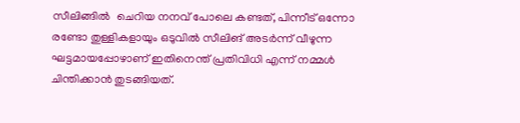സീലിങ്ങിൽ  ചെറിയ നനവ് പോലെ കണ്ടത്, പിന്നീട് ഒന്നോ രണ്ടോ തുള്ളികളായും ഒടുവിൽ സീലിങ് അടർന്ന് വീഴുന്ന ഘട്ടമായപ്പോഴാണ് ഇതിനെന്ത് പ്രതിവിധി എന്ന് നമ്മൾ ചിന്തിക്കാൻ തുടങ്ങിയത്.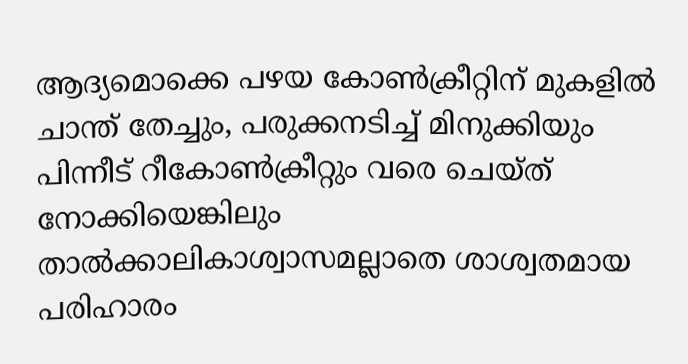ആദ്യമൊക്കെ പഴയ കോൺക്രീറ്റിന് മുകളിൽ ചാന്ത് തേച്ചും, പരുക്കനടിച്ച് മിനുക്കിയും പിന്നീട് റീകോൺക്രീറ്റും വരെ ചെയ്ത് നോക്കിയെങ്കിലും താൽക്കാലികാശ്വാസമല്ലാതെ ശാശ്വതമായ പരിഹാരം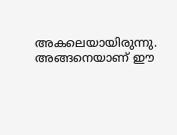അകലെയായിരുന്നു. അങ്ങനെയാണ് ഈ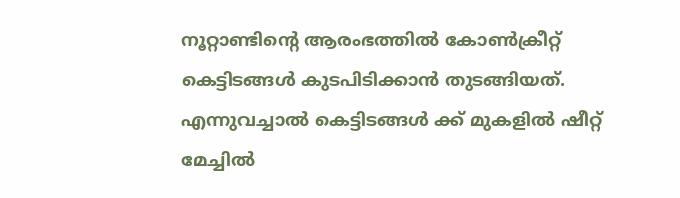നൂറ്റാണ്ടിൻ്റെ ആരംഭത്തിൽ കോൺക്രീറ്റ് കെട്ടിടങ്ങൾ കുടപിടിക്കാൻ തുടങ്ങിയത്. എന്നുവച്ചാൽ കെട്ടിടങ്ങൾ ക്ക് മുകളിൽ ഷീറ്റ് മേച്ചിൽ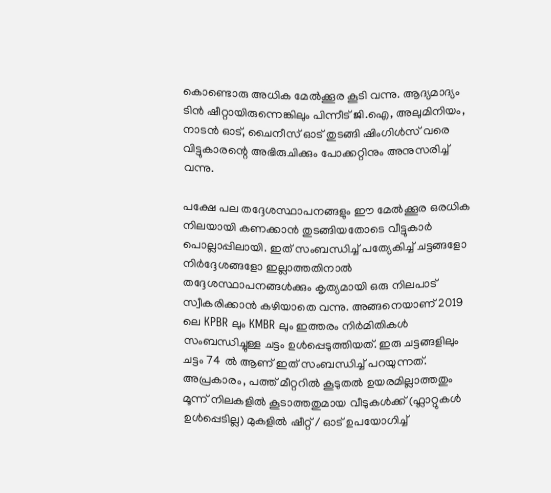കൊണ്ടൊരു അധിക മേൽക്കൂര കൂടി വന്നു. ആദ്യമാദ്യം ടിൻ ഷീറ്റായിരുന്നെങ്കിലും പിന്നീട് ജി.ഐ, അലുമിനിയം, നാടൻ ഓട്, ചൈനീസ് ഓട് തുടങ്ങി ഷിംഗിൾസ് വരെ വിട്ടുകാരന്റെ അഭിരുചിക്കും പോക്കറ്റിനും അനുസരിച്ച് വന്നു.

പക്ഷേ പല തദ്ദേശസ്ഥാപനങ്ങളും ഈ മേൽക്കൂര ഒരധിക നിലയായി കണക്കാൻ തുടങ്ങിയതോടെ വീട്ടുകാർ പൊല്ലാപ്പിലായി. ഇത് സംബന്ധിച്ച് പത്യേകിച്ച് ചട്ടങ്ങളോ നിർദ്ദേശങ്ങളോ ഇല്ലാത്തതിനാൽ തദ്ദേശസ്ഥാപനങ്ങൾക്കും കൃത്യമായി ഒരു നിലപാട് സ്വീകരിക്കാൻ കഴിയാതെ വന്നു. അങ്ങനെയാണ് 2019 ലെ KPBR ലും KMBR ലും ഇത്തരം നിർമിതികൾ സംബന്ധിച്ചുള്ള ചട്ടം ഉൾപ്പെടുത്തിയത്. ഇരു ചട്ടങ്ങളിലും ചട്ടം 74 ൽ ആണ് ഇത് സംബന്ധിച്ച് പറയുന്നത്. അപ്രകാരം, പത്ത് മീറ്ററിൽ കൂടുതൽ ഉയരമില്ലാത്തതും മൂന്ന് നിലകളിൽ കൂടാത്തതുമായ വീടുകൾക്ക് (ഫ്ലാറ്റുകൾ ഉൾപ്പെടില്ല) മുകളിൽ ഷീറ്റ് / ഓട് ഉപയോഗിച്ച്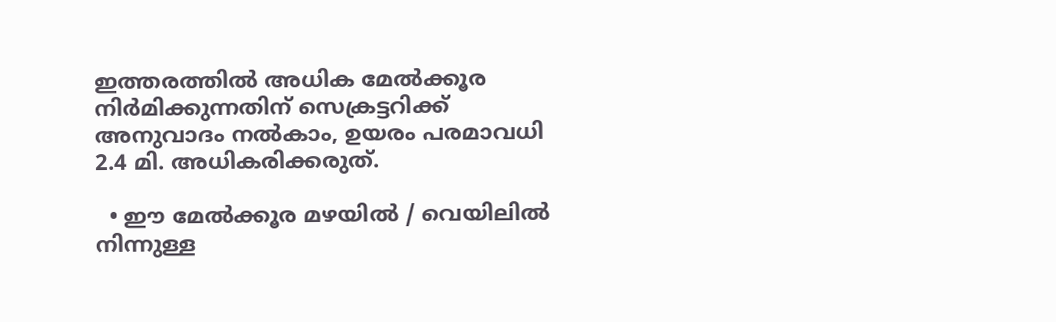ഇത്തരത്തിൽ അധിക മേൽക്കൂര നിർമിക്കുന്നതിന് സെക്രട്ടറിക്ക് അനുവാദം നൽകാം, ഉയരം പരമാവധി 2.4 മി. അധികരിക്കരുത്.

  • ഈ മേൽക്കൂര മഴയിൽ / വെയിലിൽ നിന്നുള്ള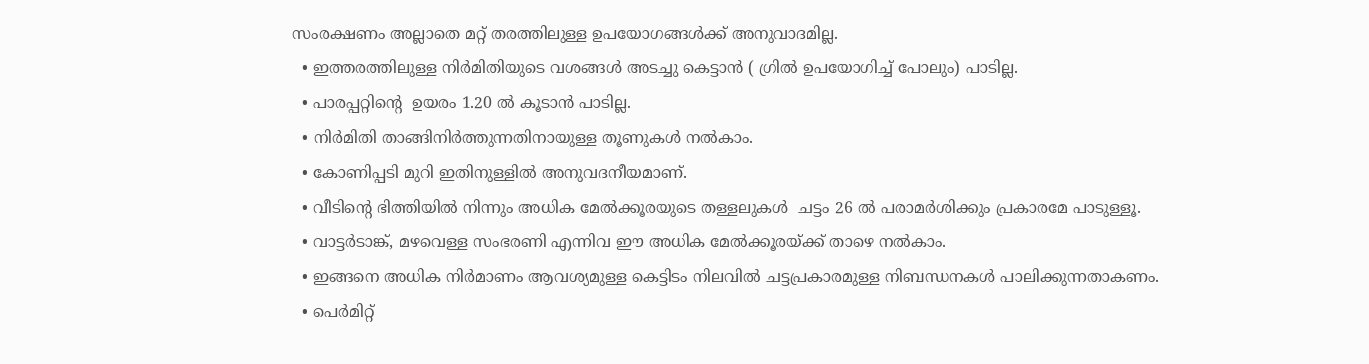സംരക്ഷണം അല്ലാതെ മറ്റ് തരത്തിലുള്ള ഉപയോഗങ്ങൾക്ക് അനുവാദമില്ല.
  • ഇത്തരത്തിലുള്ള നിർമിതിയുടെ വശങ്ങൾ അടച്ചു കെട്ടാൻ ( ഗ്രിൽ ഉപയോഗിച്ച് പോലും) പാടില്ല.
  • പാരപ്പറ്റിന്റെ  ഉയരം 1.20 ൽ കൂടാൻ പാടില്ല.
  • നിർമിതി താങ്ങിനിർത്തുന്നതിനായുള്ള തൂണുകൾ നൽകാം.
  • കോണിപ്പടി മുറി ഇതിനുള്ളിൽ അനുവദനീയമാണ്.
  • വീടിന്റെ ഭിത്തിയിൽ നിന്നും അധിക മേൽക്കൂരയുടെ തള്ളലുകൾ  ചട്ടം 26 ൽ പരാമർശിക്കും പ്രകാരമേ പാടുള്ളൂ.
  • വാട്ടർടാങ്ക്, മഴവെള്ള സംഭരണി എന്നിവ ഈ അധിക മേൽക്കൂരയ്ക്ക് താഴെ നൽകാം.
  • ഇങ്ങനെ അധിക നിർമാണം ആവശ്യമുള്ള കെട്ടിടം നിലവിൽ ചട്ടപ്രകാരമുള്ള നിബന്ധനകൾ പാലിക്കുന്നതാകണം.
  • പെർമിറ്റ്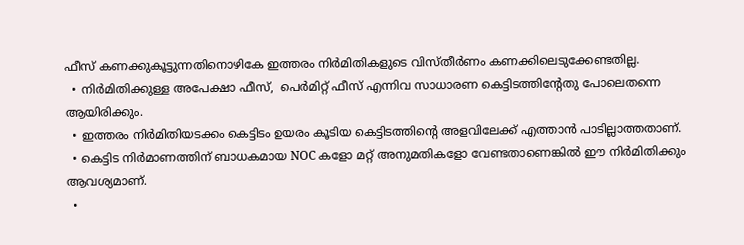ഫീസ് കണക്കുകൂട്ടുന്നതിനൊഴികേ ഇത്തരം നിർമിതികളുടെ വിസ്തീർണം കണക്കിലെടുക്കേണ്ടതില്ല.
  • നിർമിതിക്കുള്ള അപേക്ഷാ ഫീസ്,  പെർമിറ്റ് ഫീസ് എന്നിവ സാധാരണ കെട്ടിടത്തിന്റേതു പോലെതന്നെ ആയിരിക്കും.
  • ഇത്തരം നിർമിതിയടക്കം കെട്ടിടം ഉയരം കൂടിയ കെട്ടിടത്തിൻ്റെ അളവിലേക്ക് എത്താൻ പാടില്ലാത്തതാണ്.
  • കെട്ടിട നിർമാണത്തിന് ബാധകമായ NOC കളോ മറ്റ് അനുമതികളോ വേണ്ടതാണെങ്കിൽ ഈ നിർമിതിക്കും ആവശ്യമാണ്.
  •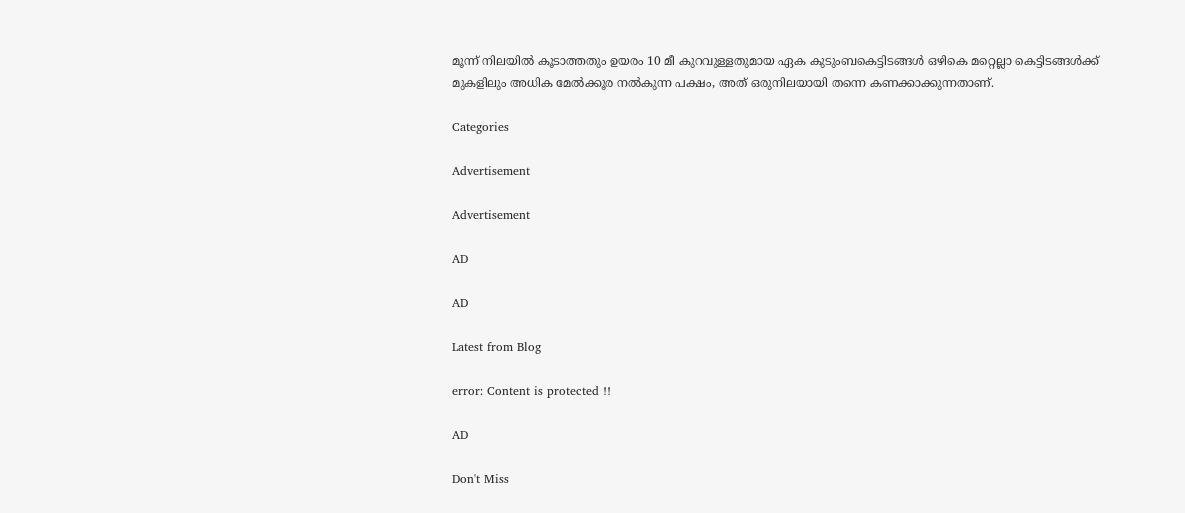മൂന്ന് നിലയിൽ കൂടാത്തതും ഉയരം 10 മീ കുറവുള്ളതുമായ ഏക കുടുംബകെട്ടിടങ്ങൾ ഒഴികെ മറ്റെല്ലാ കെട്ടിടങ്ങൾക്ക് മുകളിലും അധിക മേൽക്കൂര നൽകുന്ന പക്ഷം, അത് ഒരുനിലയായി തന്നെ കണക്കാക്കുന്നതാണ്.

Categories

Advertisement

Advertisement

AD

AD

Latest from Blog

error: Content is protected !!

AD

Don't Miss